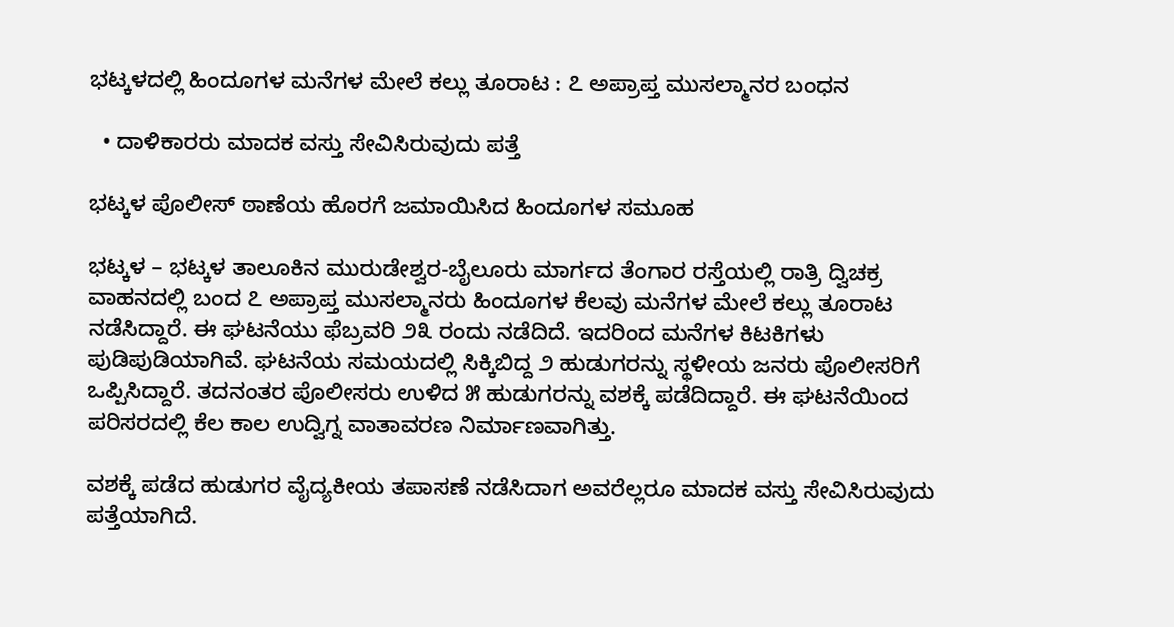ಭಟ್ಕಳದಲ್ಲಿ ಹಿಂದೂಗಳ ಮನೆಗಳ ಮೇಲೆ ಕಲ್ಲು ತೂರಾಟ : ೭ ಅಪ್ರಾಪ್ತ ಮುಸಲ್ಮಾನರ ಬಂಧನ

  • ದಾಳಿಕಾರರು ಮಾದಕ ವಸ್ತು ಸೇವಿಸಿರುವುದು ಪತ್ತೆ

ಭಟ್ಕಳ ಪೊಲೀಸ್ ಠಾಣೆಯ ಹೊರಗೆ ಜಮಾಯಿಸಿದ ಹಿಂದೂಗಳ ಸಮೂಹ

ಭಟ್ಕಳ – ಭಟ್ಕಳ ತಾಲೂಕಿನ ಮುರುಡೇಶ್ವರ-ಬೈಲೂರು ಮಾರ್ಗದ ತೆಂಗಾರ ರಸ್ತೆಯಲ್ಲಿ ರಾತ್ರಿ ದ್ವಿಚಕ್ರ ವಾಹನದಲ್ಲಿ ಬಂದ ೭ ಅಪ್ರಾಪ್ತ ಮುಸಲ್ಮಾನರು ಹಿಂದೂಗಳ ಕೆಲವು ಮನೆಗಳ ಮೇಲೆ ಕಲ್ಲು ತೂರಾಟ ನಡೆಸಿದ್ದಾರೆ. ಈ ಘಟನೆಯು ಫೆಬ್ರವರಿ ೨೩ ರಂದು ನಡೆದಿದೆ. ಇದರಿಂದ ಮನೆಗಳ ಕಿಟಕಿಗಳು ಪುಡಿಪುಡಿಯಾಗಿವೆ. ಘಟನೆಯ ಸಮಯದಲ್ಲಿ ಸಿಕ್ಕಿಬಿದ್ದ ೨ ಹುಡುಗರನ್ನು ಸ್ಥಳೀಯ ಜನರು ಪೊಲೀಸರಿಗೆ ಒಪ್ಪಿಸಿದ್ದಾರೆ. ತದನಂತರ ಪೊಲೀಸರು ಉಳಿದ ೫ ಹುಡುಗರನ್ನು ವಶಕ್ಕೆ ಪಡೆದಿದ್ದಾರೆ. ಈ ಘಟನೆಯಿಂದ ಪರಿಸರದಲ್ಲಿ ಕೆಲ ಕಾಲ ಉದ್ವಿಗ್ನ ವಾತಾವರಣ ನಿರ್ಮಾಣವಾಗಿತ್ತು.

ವಶಕ್ಕೆ ಪಡೆದ ಹುಡುಗರ ವೈದ್ಯಕೀಯ ತಪಾಸಣೆ ನಡೆಸಿದಾಗ ಅವರೆಲ್ಲರೂ ಮಾದಕ ವಸ್ತು ಸೇವಿಸಿರುವುದು ಪತ್ತೆಯಾಗಿದೆ.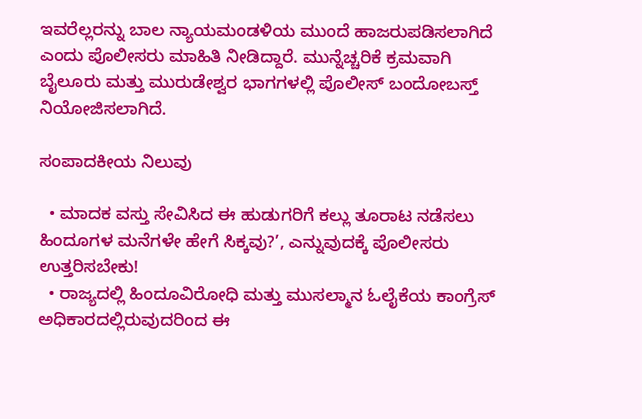ಇವರೆಲ್ಲರನ್ನು ಬಾಲ ನ್ಯಾಯಮಂಡಳಿಯ ಮುಂದೆ ಹಾಜರುಪಡಿಸಲಾಗಿದೆ ಎಂದು ಪೊಲೀಸರು ಮಾಹಿತಿ ನೀಡಿದ್ದಾರೆ. ಮುನ್ನೆಚ್ಚರಿಕೆ ಕ್ರಮವಾಗಿ ಬೈಲೂರು ಮತ್ತು ಮುರುಡೇಶ್ವರ ಭಾಗಗಳಲ್ಲಿ ಪೊಲೀಸ್ ಬಂದೋಬಸ್ತ್ ನಿಯೋಜಿಸಲಾಗಿದೆ.

ಸಂಪಾದಕೀಯ ನಿಲುವು

  • ಮಾದಕ ವಸ್ತು ಸೇವಿಸಿದ ಈ ಹುಡುಗರಿಗೆ ಕಲ್ಲು ತೂರಾಟ ನಡೆಸಲು ಹಿಂದೂಗಳ ಮನೆಗಳೇ ಹೇಗೆ ಸಿಕ್ಕವು?’, ಎನ್ನುವುದಕ್ಕೆ ಪೊಲೀಸರು ಉತ್ತರಿಸಬೇಕು!
  • ರಾಜ್ಯದಲ್ಲಿ ಹಿಂದೂವಿರೋಧಿ ಮತ್ತು ಮುಸಲ್ಮಾನ ಓಲೈಕೆಯ ಕಾಂಗ್ರೆಸ್ ಅಧಿಕಾರದಲ್ಲಿರುವುದರಿಂದ ಈ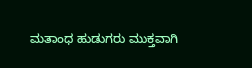ಮತಾಂಧ ಹುಡುಗರು ಮುಕ್ತವಾಗಿ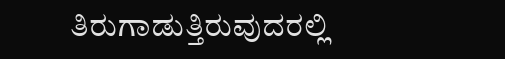ತಿರುಗಾಡುತ್ತಿರುವುದರಲ್ಲಿ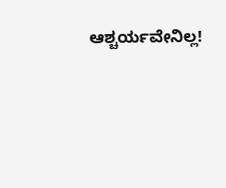ಆಶ್ಚರ್ಯವೇನಿಲ್ಲ!